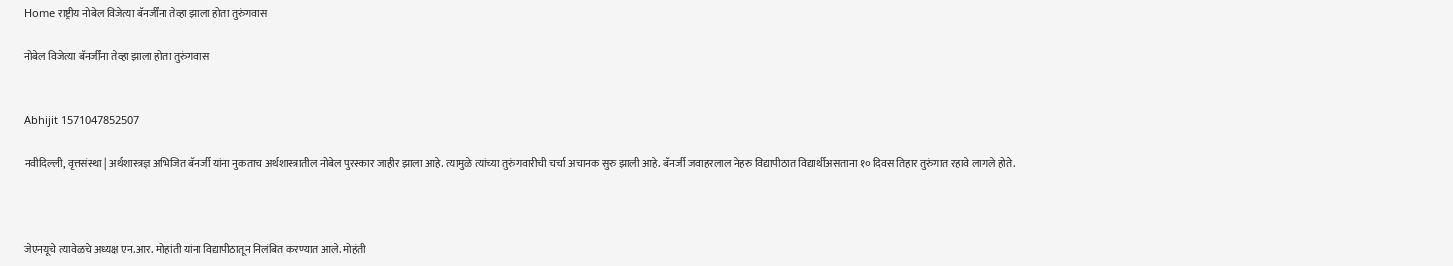Home राष्ट्रीय नोबेल विजेत्या बॅनर्जींना तेव्हा झाला होता तुरुंगवास

नोबेल विजेत्या बॅनर्जींना तेव्हा झाला होता तुरुंगवास


Abhijit 1571047852507

नवीदिल्ली, वृत्तसंस्था | अर्थशास्त्रज्ञ अभिजित बॅनर्जी यांना नुकताच अर्थशास्त्रातील नोबेल पुरस्कार जाहीर झाला आहे. त्यामुळे त्यांच्या तुरुंगवारीची चर्चा अचानक सुरु झाली आहे. बॅनर्जी जवाहरलाल नेहरु विद्यापीठात विद्यार्थीअसताना १० दिवस तिहार तुरुंगात रहावे लागले होते.



जेएनयूचे त्यावेळचे अध्यक्ष एन.आर. मोहांती यांना विद्यापीठातून निलंबित करण्यात आले. मोहंती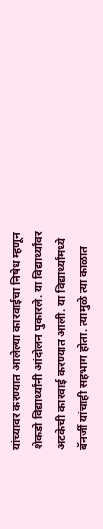यांच्यावर करण्यात आलेल्या कारवाईचा निषेध म्हणून शेकडो विद्यार्थ्यांनी आंदोलन पुकारले. या विद्यार्थ्यांवर अटकेची कारवाई करण्यात आली. या विद्यार्थ्यांमध्ये बॅनर्जी यांचाही सहभाग होता. त्यामुळे त्या काळात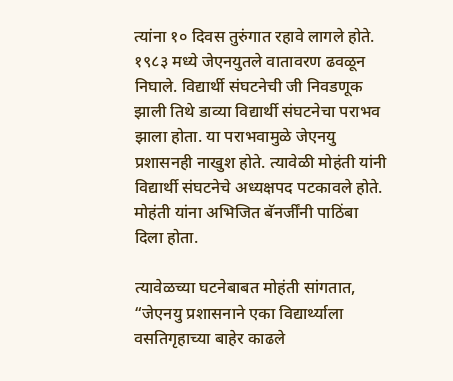त्यांना १० दिवस तुरुंगात रहावे लागले होते. १९८३ मध्ये जेएनयुतले वातावरण ढवळून निघाले. विद्यार्थी संघटनेची जी निवडणूक झाली तिथे डाव्या विद्यार्थी संघटनेचा पराभव झाला होता. या पराभवामुळे जेएनयु प्रशासनही नाखुश होते. त्यावेळी मोहंती यांनी विद्यार्थी संघटनेचे अध्यक्षपद पटकावले होते. मोहंती यांना अभिजित बॅनर्जींनी पाठिंबा दिला होता.

त्यावेळच्या घटनेबाबत मोहंती सांगतात, “जेएनयु प्रशासनाने एका विद्यार्थ्याला वसतिगृहाच्या बाहेर काढले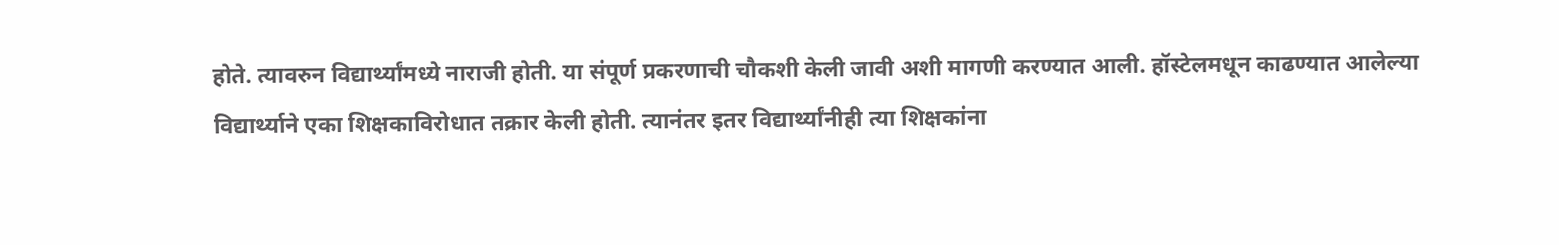होते. त्यावरुन विद्यार्थ्यांमध्ये नाराजी होती. या संपूर्ण प्रकरणाची चौकशी केली जावी अशी मागणी करण्यात आली. हॉस्टेलमधून काढण्यात आलेल्या विद्यार्थ्याने एका शिक्षकाविरोधात तक्रार केली होती. त्यानंतर इतर विद्यार्थ्यांनीही त्या शिक्षकांना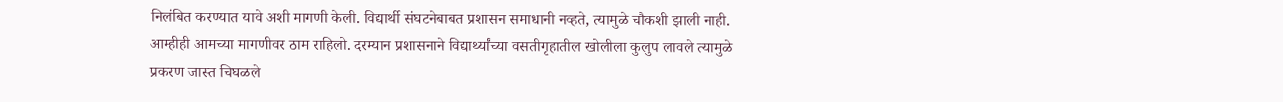निलंबित करण्यात यावे अशी मागणी केली. विद्यार्थी संघटनेबाबत प्रशासन समाधानी नव्हते, त्यामुळे चौकशी झाली नाही. आम्हीही आमच्या मागणीवर ठाम राहिलो. दरम्यान प्रशासनाने विद्यार्थ्यांच्या वसतीगृहातील खोलीला कुलुप लावले त्यामुळे प्रकरण जास्त चिघळले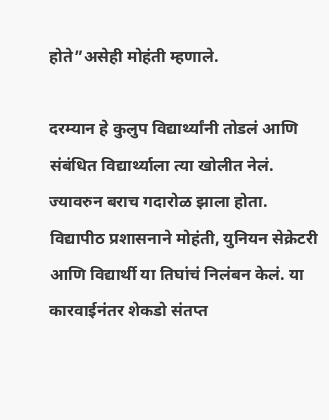होते”असेही मोहंती म्हणाले.

दरम्यान हे कुलुप विद्यार्थ्यांनी तोडलं आणि संबंधित विद्यार्थ्याला त्या खोलीत नेलं. ज्यावरुन बराच गदारोळ झाला होता. विद्यापीठ प्रशासनाने मोहंती, युनियन सेक्रेटरी आणि विद्यार्थी या तिघांचं निलंबन केलं. या कारवाईनंतर शेकडो संतप्त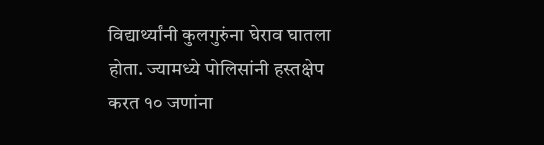विद्यार्थ्यांनी कुलगुरुंना घेराव घातला होता. ज्यामध्ये पोलिसांनी हस्तक्षेप करत १० जणांना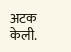अटक केली.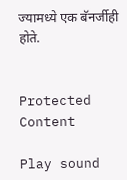ज्यामध्ये एक बॅनर्जीही होते.


Protected Content

Play sound